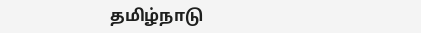தமிழ்நாடு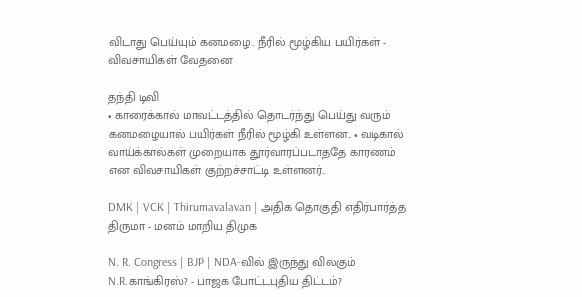விடாது பெய்யும் கனமழை.. நீரில் மூழ்கிய பயிர்கள் - விவசாயிகள் வேதனை

தந்தி டிவி
• காரைக்கால் மாவட்டத்தில் தொடர்ந்து பெய்து வரும் கனமழையால் பயிர்கள் நீரில் மூழ்கி உள்ளன.. • வடிகால் வாய்க்கால்கள் முறையாக தூர்வாரப்படாததே காரணம் என விவசாயிகள் குற்றச்சாட்டி உள்ளனர்..

DMK | VCK | Thirumavalavan | அதிக தொகுதி எதிர்பார்த்த திருமா - மனம் மாறிய திமுக

N. R. Congress | BJP | NDA-வில் இருந்து விலகும் N.R.காங்கிரஸ்? - பாஜக போட்டபுதிய திட்டம்?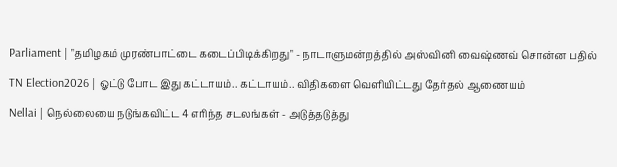Parliament | "தமிழகம் முரண்பாட்டை கடைப்பிடிக்கிறது" - நாடாளுமன்றத்தில் அஸ்வினி வைஷ்ணவ் சொன்ன பதில்

TN Election2026 | ஓட்டு போட இது கட்டாயம்.. கட்டாயம்.. விதிகளை வெளியிட்டது தேர்தல் ஆணையம்

Nellai | நெல்லையை நடுங்கவிட்ட 4 எரிந்த சடலங்கள் - அடுத்தடுத்து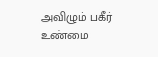அவிழும் பகீர் உண்மை